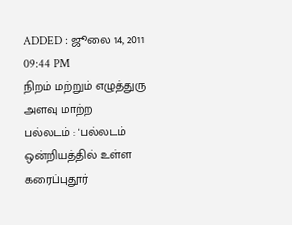ADDED : ஜூலை 14, 2011 09:44 PM
நிறம் மற்றும் எழுத்துரு அளவு மாற்ற
பல்லடம் : 'பல்லடம் ஒன்றியத்தில் உள்ள கரைப்புதூர்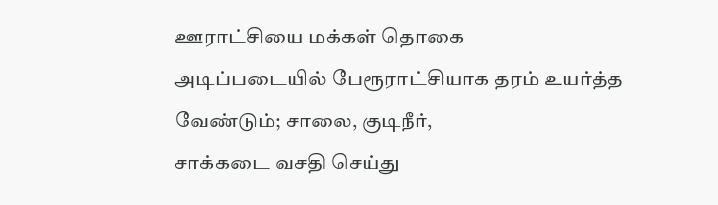ஊராட்சியை மக்கள் தொகை
அடிப்படையில் பேரூராட்சியாக தரம் உயர்த்த வேண்டும்; சாலை, குடிநீர்,
சாக்கடை வசதி செய்து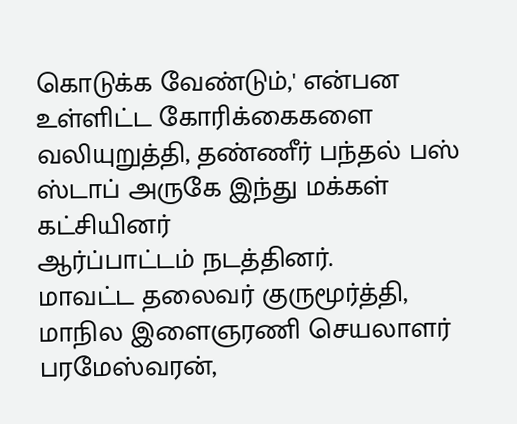கொடுக்க வேண்டும்,' என்பன உள்ளிட்ட கோரிக்கைகளை
வலியுறுத்தி, தண்ணீர் பந்தல் பஸ் ஸ்டாப் அருகே இந்து மக்கள் கட்சியினர்
ஆர்ப்பாட்டம் நடத்தினர்.
மாவட்ட தலைவர் குருமூர்த்தி, மாநில இளைஞரணி செயலாளர் பரமேஸ்வரன்,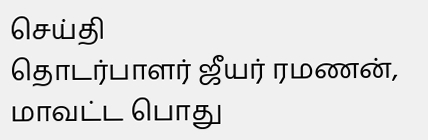செய்தி
தொடர்பாளர் ஜீயர் ரமணன், மாவட்ட பொது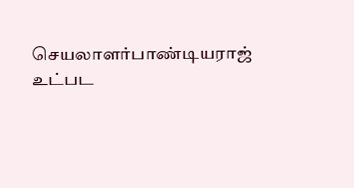செயலாளர்பாண்டியராஜ் உட்பட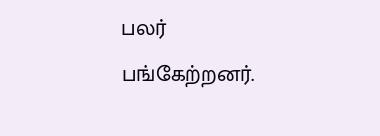பலர்
பங்கேற்றனர்.